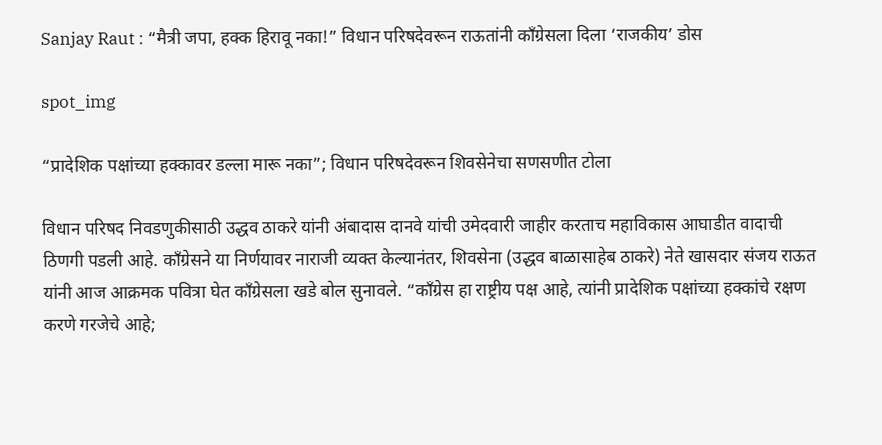Sanjay Raut : “मैत्री जपा, हक्क हिरावू नका!” विधान परिषदेवरून राऊतांनी काँग्रेसला दिला ‘राजकीय’ डोस

spot_img

“प्रादेशिक पक्षांच्या हक्कावर डल्ला मारू नका”; विधान परिषदेवरून शिवसेनेचा सणसणीत टोला

विधान परिषद निवडणुकीसाठी उद्धव ठाकरे यांनी अंबादास दानवे यांची उमेदवारी जाहीर करताच महाविकास आघाडीत वादाची ठिणगी पडली आहे. काँग्रेसने या निर्णयावर नाराजी व्यक्त केल्यानंतर, शिवसेना (उद्धव बाळासाहेब ठाकरे) नेते खासदार संजय राऊत यांनी आज आक्रमक पवित्रा घेत काँग्रेसला खडे बोल सुनावले. “काँग्रेस हा राष्ट्रीय पक्ष आहे, त्यांनी प्रादेशिक पक्षांच्या हक्कांचे रक्षण करणे गरजेचे आहे;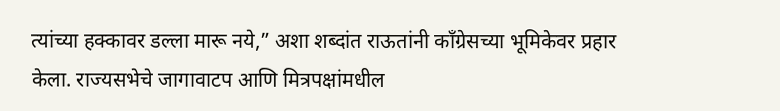त्यांच्या हक्कावर डल्ला मारू नये,” अशा शब्दांत राऊतांनी काँग्रेसच्या भूमिकेवर प्रहार केला. राज्यसभेचे जागावाटप आणि मित्रपक्षांमधील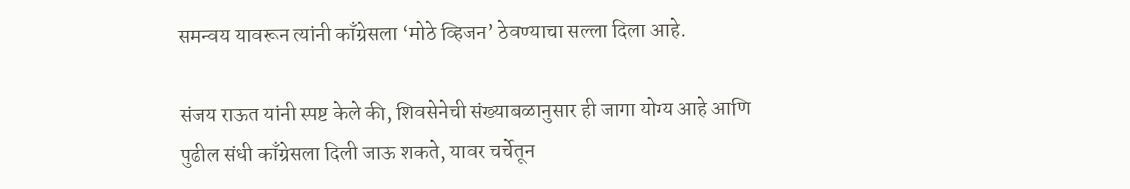समन्वय यावरून त्यांनी काँग्रेसला ‘मोठे व्हिजन’ ठेवण्याचा सल्ला दिला आहे.

संजय राऊत यांनी स्पष्ट केले की, शिवसेनेची संख्याबळानुसार ही जागा योग्य आहे आणि पुढील संधी काँग्रेसला दिली जाऊ शकते, यावर चर्चेतून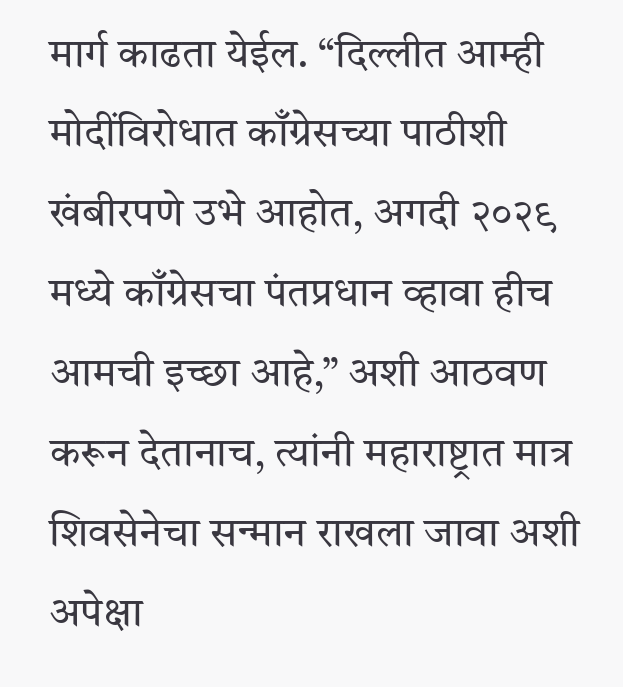मार्ग काढता येईल. “दिल्लीत आम्ही मोदींविरोधात काँग्रेसच्या पाठीशी खंबीरपणे उभे आहोत, अगदी २०२९ मध्ये काँग्रेसचा पंतप्रधान व्हावा हीच आमची इच्छा आहे,” अशी आठवण करून देतानाच, त्यांनी महाराष्ट्रात मात्र शिवसेनेचा सन्मान राखला जावा अशी अपेक्षा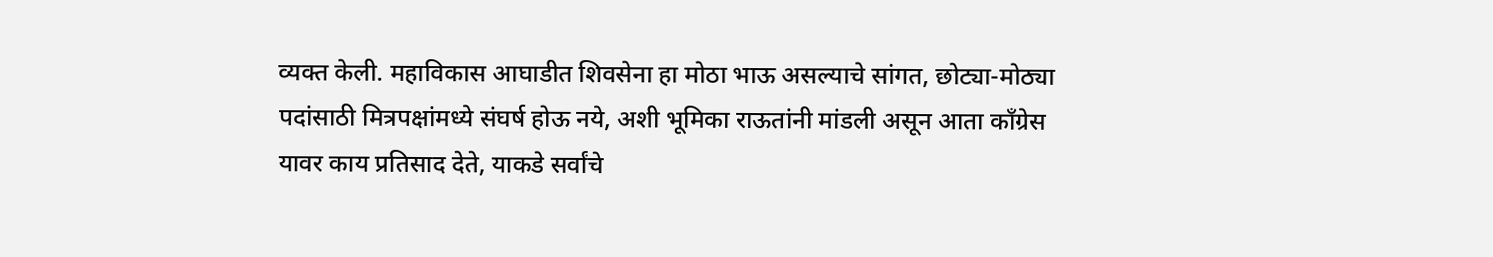व्यक्त केली. महाविकास आघाडीत शिवसेना हा मोठा भाऊ असल्याचे सांगत, छोट्या-मोठ्या पदांसाठी मित्रपक्षांमध्ये संघर्ष होऊ नये, अशी भूमिका राऊतांनी मांडली असून आता काँग्रेस यावर काय प्रतिसाद देते, याकडे सर्वांचे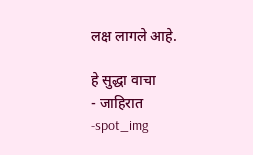लक्ष लागले आहे.

हे सुद्धा वाचा
- जाहिरात -spot_img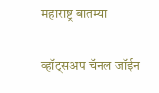महाराष्ट्र बातम्या

व्हॉट्सअप चॅनल जॉईन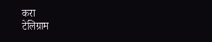करा
टेलिग्राम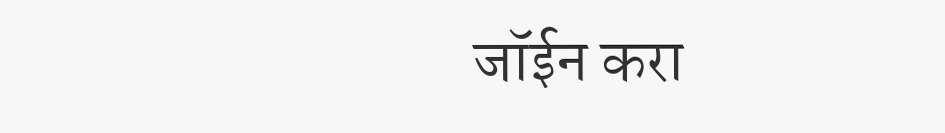जॉईन करा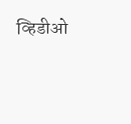व्हिडीओ